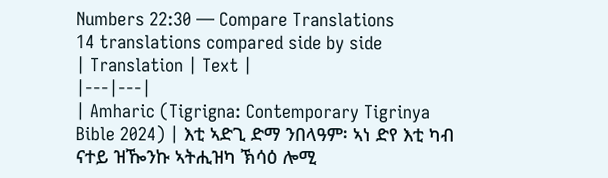Numbers 22:30 — Compare Translations
14 translations compared side by side
| Translation | Text |
|---|---|
| Amharic (Tigrigna: Contemporary Tigrinya Bible 2024) | እቲ ኣድጊ ድማ ንበላዓም፡ ኣነ ድየ እቲ ካብ ናተይ ዝዀንኩ ኣትሒዝካ ኽሳዕ ሎሚ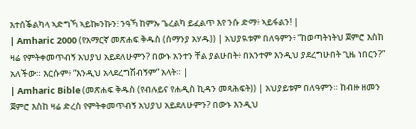እተሰቕልካላ ኣድግኻ ኣይኰንኩን፧ ንዓኻ ከምኡ ጌረልካ ይፈልጥ እየ ንሱ ድማ፥ ኣይፋልን! |
| Amharic 2000 (የአማርኛ መጽሐፍ ቅዱስ (ሰማንያ አሃዱ)) | አህያዪቱም በለዓምን፥ “ከወጣትነትህ ጀምሮ እስከ ዛሬ የምትቀመጥብኝ አህያህ አይደለሁምን? በውኑ አንተን ቸል ያልሁበት፥ በአንተም እንዲህ ያደረግሁበት ጊዜ ነበርን?” አለችው። እርሱም፥ “እንዲህ አላደረግሽብኝም” አላት። |
| Amharic Bible (መጽሐፍ ቅዱስ (የብሉይና የሐዲስ ኪዳን መጻሕፍት)) | አህያይቱም በለዓምን። ከብዙ ዘመን ጀምሮ እስከ ዛሬ ድረስ የምትቀመጥብኝ አህያህ አይደለሁምን? በውኑ እንዲህ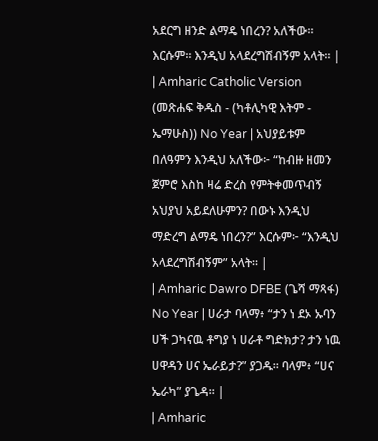አደርግ ዘንድ ልማዴ ነበረን? አለችው። እርሱም። እንዲህ አላደረግሽብኝም አላት። |
| Amharic Catholic Version (መጽሐፍ ቅዱስ - (ካቶሊካዊ እትም - ኤማሁስ)) No Year | አህያይቱም በለዓምን እንዲህ አለችው፦ “ከብዙ ዘመን ጀምሮ እስከ ዛሬ ድረስ የምትቀመጥብኝ አህያህ አይደለሁምን? በውኑ እንዲህ ማድረግ ልማዴ ነበረን?” እርሱም፦ “እንዲህ አላደረግሽብኝም” አላት። |
| Amharic Dawro DFBE (ጌሻ ማጻፋ) No Year | ሀራታ ባላማ፥ “ታን ነ ደኦ ኡባን ሀች ጋካናዉ ቶግያ ነ ሀራቶ ግድክታ? ታን ነዉ ሀዋዳን ሀና ኤራይታ?” ያጋዱ። ባላም፥ “ሀና ኤራካ” ያጌዳ። |
| Amharic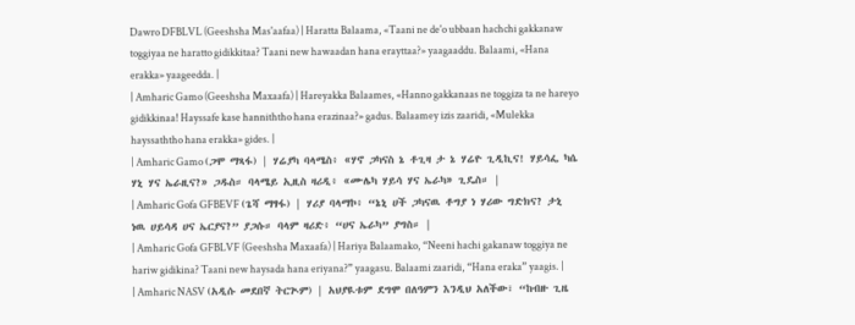Dawro DFBLVL (Geeshsha Mas'aafaa) | Haratta Balaama, «Taani ne de'o ubbaan hachchi gakkanaw toggiyaa ne haratto gidikkitaa? Taani new hawaadan hana erayttaa?» yaagaaddu. Balaami, «Hana erakka» yaageedda. |
| Amharic Gamo (Geeshsha Maxaafa) | Hareyakka Balaames, «Hanno gakkanaas ne toggiza ta ne hareyo gidikkinaa! Hayssafe kase hanniththo hana erazinaa?» gadus. Balaamey izis zaaridi, «Mulekka hayssaththo hana erakka» gides. |
| Amharic Gamo (ጋሞ ማጻፋ) | ሃሬያካ ባላሜስ፥ «ሃኖ ጋካናስ ኔ ቶጊዛ ታ ኔ ሃሬዮ ጊዲኪና! ሃይሳፌ ካሴ ሃኒ ሃና ኤራዚና?» ጋዱስ። ባላሜይ ኢዚስ ዛሪዲ፥ «ሙሌካ ሃይሳ ሃና ኤራካ» ጊዴስ። |
| Amharic Gofa GFBEVF (ጌሻ ማፃፋ) | ሃሪያ ባላማኮ፥ “ኔኒ ሀች ጋካናዉ ቶግያ ነ ሃሪው ግድክና? ታኒ ነዉ ሀይሳዳ ሀና ኤርያና?” ያጋሱ። ባላም ዛሪድ፥ “ሀና ኤራካ” ያግስ። |
| Amharic Gofa GFBLVF (Geeshsha Maxaafa) | Hariya Balaamako, “Neeni hachi gakanaw toggiya ne hariw gidikina? Taani new haysada hana eriyana?” yaagasu. Balaami zaaridi, “Hana eraka” yaagis. |
| Amharic NASV (አዲሱ መደበኛ ትርጒም) | አህያዪቱም ደግሞ በለዓምን እንዲህ አለችው፣ “ከብዙ ጊዜ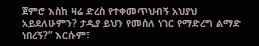ጀምሮ እስከ ዛሬ ድረስ የተቀመጥህብኝ አህያህ አይደለሁምን? ታዲያ ይህን የመሰለ ነገር የማድረግ ልማድ ነበረኝ?” እርሱም፣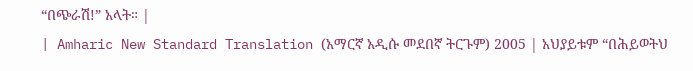“በጭራሽ!” አላት። |
| Amharic New Standard Translation (አማርኛ አዲሱ መደበኛ ትርጉም) 2005 | አህያይቱም “በሕይወትህ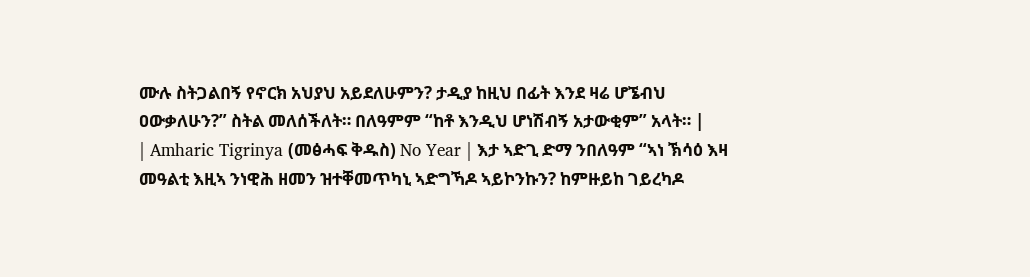ሙሉ ስትጋልበኝ የኖርክ አህያህ አይደለሁምን? ታዲያ ከዚህ በፊት እንደ ዛሬ ሆኜብህ ዐውቃለሁን?” ስትል መለሰችለት። በለዓምም “ከቶ እንዲህ ሆነሽብኝ አታውቂም” አላት። |
| Amharic Tigrinya (መፅሓፍ ቅዱስ) No Year | እታ ኣድጊ ድማ ንበለዓም “ኣነ ኽሳዕ እዛ መዓልቲ እዚኣ ንነዊሕ ዘመን ዝተቐመጥካኒ ኣድግኻዶ ኣይኮንኩን? ከምዙይከ ገይረካዶ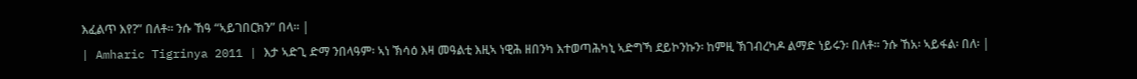እፈልጥ እየ?” በለቶ። ንሱ ኸዓ “ኣይገበርክን” በላ። |
| Amharic Tigrinya 2011 | እታ ኣድጊ ድማ ንበላዓም፡ ኣነ ኽሳዕ እዛ መዓልቲ እዚኣ ነዊሕ ዘበንካ እተወጣሕካኒ ኣድግኻ ደይኮንኩን፡ ከምዚ ኽገብረካዶ ልማድ ነይሩን፡ በለቶ። ንሱ ኸአ፡ ኣይፋል፡ በለ፡ |